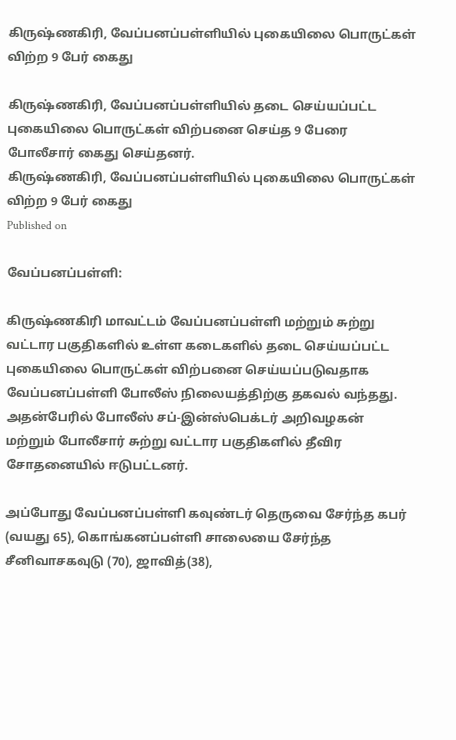கிருஷ்ணகிரி, வேப்பனப்பள்ளியில் புகையிலை பொருட்கள் விற்ற 9 பேர் கைது

கிருஷ்ணகிரி, வேப்பனப்பள்ளியில் தடை செய்யப்பட்ட புகையிலை பொருட்கள் விற்பனை செய்த 9 பேரை போலீசார் கைது செய்தனர்.
கிருஷ்ணகிரி, வேப்பனப்பள்ளியில் புகையிலை பொருட்கள் விற்ற 9 பேர் கைது
Published on

வேப்பனப்பள்ளி:

கிருஷ்ணகிரி மாவட்டம் வேப்பனப்பள்ளி மற்றும் சுற்று வட்டார பகுதிகளில் உள்ள கடைகளில் தடை செய்யப்பட்ட புகையிலை பொருட்கள் விற்பனை செய்யப்படுவதாக வேப்பனப்பள்ளி போலீஸ் நிலையத்திற்கு தகவல் வந்தது. அதன்பேரில் போலீஸ் சப்-இன்ஸ்பெக்டர் அறிவழகன் மற்றும் போலீசார் சுற்று வட்டார பகுதிகளில் தீவிர சோதனையில் ஈடுபட்டனர்.

அப்போது வேப்பனப்பள்ளி கவுண்டர் தெருவை சேர்ந்த கபர் (வயது 65), கொங்கனப்பள்ளி சாலையை சேர்ந்த சீனிவாசகவுடு (70), ஜாவித்(38),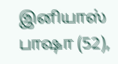இனியாஸ் பாஷா (52),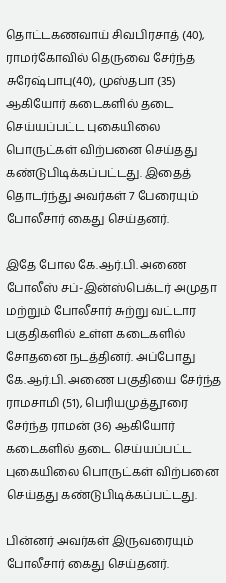தொட்டகணவாய் சிவபிரசாத் (40), ராமர்கோவில் தெருவை சேர்ந்த சுரேஷ்பாபு(40), முஸ்தபா (35) ஆகியோர் கடைகளில் தடை செய்யப்பட்ட புகையிலை பொருட்கள் விற்பனை செய்தது கண்டுபிடிக்கப்பட்டது. இதைத் தொடர்ந்து அவர்கள் 7 பேரையும் போலீசார் கைது செய்தனர்.

இதே போல கே.ஆர்.பி. அணை போலீஸ் சப்-இன்ஸ்பெக்டர் அமுதா மற்றும் போலீசார் சுற்று வட்டார பகுதிகளில் உள்ள கடைகளில் சோதனை நடத்தினர். அப்போது கே.ஆர்.பி. அணை பகுதியை சேர்ந்த ராமசாமி (51), பெரியமுத்தூரை சேர்ந்த ராமன் (36) ஆகியோர் கடைகளில் தடை செய்யப்பட்ட புகையிலை பொருட்கள் விற்பனை செய்தது கண்டுபிடிக்கப்பட்டது.

பின்னர் அவர்கள் இருவரையும் போலீசார் கைது செய்தனர்.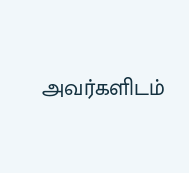அவர்களிடம்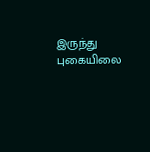இருந்து புகையிலை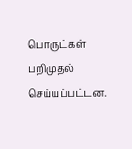பொருட்கள் பறிமுதல் செய்யப்பட்டன.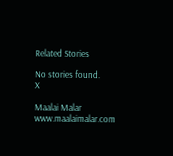Related Stories

No stories found.
X

Maalai Malar
www.maalaimalar.com